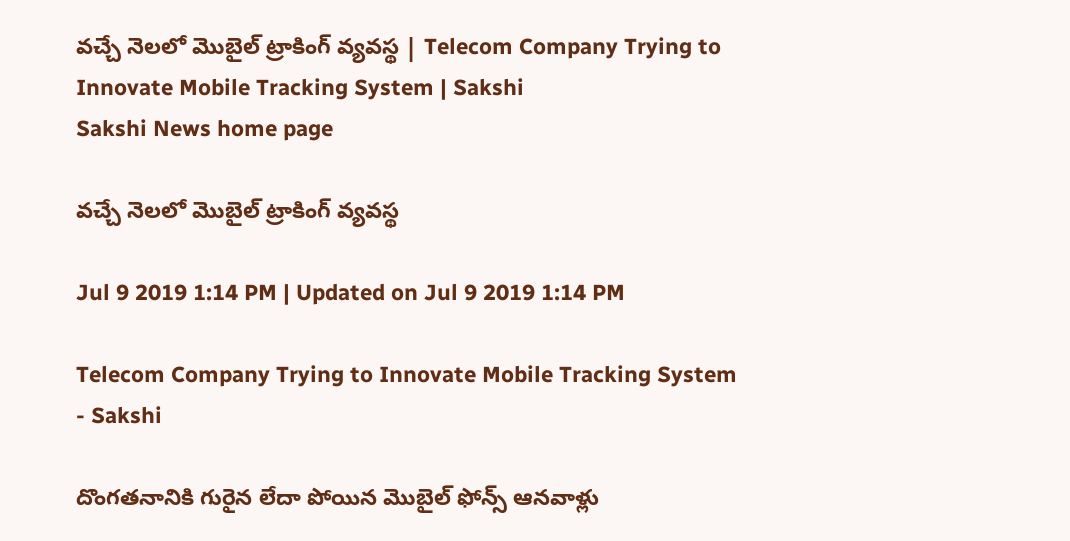వచ్చే నెలలో మొబైల్‌ ట్రాకింగ్‌ వ్యవస్థ | Telecom Company Trying to Innovate Mobile Tracking System | Sakshi
Sakshi News home page

వచ్చే నెలలో మొబైల్‌ ట్రాకింగ్‌ వ్యవస్థ

Jul 9 2019 1:14 PM | Updated on Jul 9 2019 1:14 PM

Telecom Company Trying to Innovate Mobile Tracking System - Sakshi

దొంగతనానికి గురైన లేదా పోయిన మొబైల్‌ ఫోన్స్‌ ఆనవాళ్లు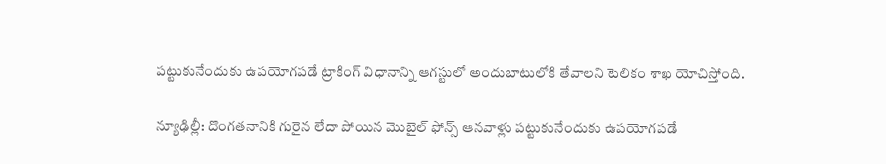పట్టుకునేందుకు ఉపయోగపడే ట్రాకింగ్‌ విధానాన్ని ఆగస్టులో అందుబాటులోకి తేవాలని టెలికం శాఖ యోచిస్తోంది.

న్యూఢిల్లీ: దొంగతనానికి గురైన లేదా పోయిన మొబైల్‌ ఫోన్స్‌ ఆనవాళ్లు పట్టుకునేందుకు ఉపయోగపడే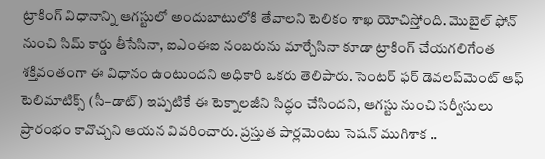ట్రాకింగ్‌ విధానాన్ని ఆగస్టులో అందుబాటులోకి తేవాలని టెలికం శాఖ యోచిస్తోంది. మొబైల్‌ ఫోన్‌ నుంచి సిమ్‌ కార్డు తీసేసినా, ఐఎంఈఐ నంబరును మార్చేసినా కూడా ట్రాకింగ్‌ చేయగలిగేంత శక్తివంతంగా ఈ విధానం ఉంటుందని అధికారి ఒకరు తెలిపారు. సెంటర్‌ ఫర్‌ డెవలప్‌మెంట్‌ ఆఫ్‌ టెలిమాటిక్స్‌ (సీ–డాట్‌) ఇప్పటికే ఈ టెక్నాలజీని సిద్ధం చేసిందని, ఆగస్టు నుంచి సర్వీసులు ప్రారంభం కావొచ్చని ఆయన వివరించారు. ప్రస్తుత పార్లమెంటు సెషన్‌ ముగిశాక ..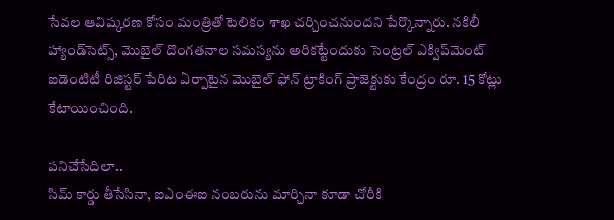సేవల ఆవిష్కరణ కోసం మంత్రితో టెలికం శాఖ చర్చించనుందని పేర్కొన్నారు. నకిలీ హ్యాండ్‌సెట్స్, మొబైల్‌ దొంగతనాల సమస్యను అరికట్టేందుకు సెంట్రల్‌ ఎక్విప్‌మెంట్‌ ఐడెంటిటీ రిజిస్టర్‌ పేరిట ఏర్పాటైన మొబైల్‌ ఫోన్‌ ట్రాకింగ్‌ ప్రాజెక్టుకు కేంద్రం రూ. 15 కోట్లు కేటాయించింది.

పనిచేసేదిలా..
సిమ్‌ కార్డు తీసేసినా, ఐఎంఈఐ నంబరును మార్చినా కూడా చోరీకి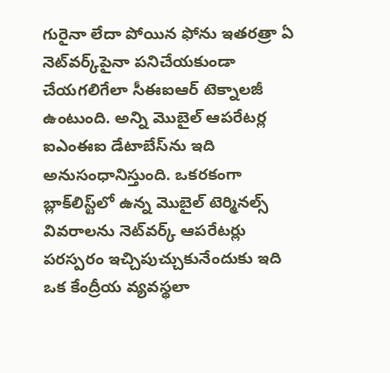గురైనా లేదా పోయిన ఫోను ఇతరత్రా ఏ నెట్‌వర్క్‌పైనా పనిచేయకుండా చేయగలిగేలా సీఈఐఆర్‌ టెక్నాలజీ ఉంటుంది. అన్ని మొబైల్‌ ఆపరేటర్ల ఐఎంఈఐ డేటాబేస్‌ను ఇది అనుసంధానిస్తుంది. ఒకరకంగా బ్లాక్‌లిస్ట్‌లో ఉన్న మొబైల్‌ టెర్మినల్స్‌ వివరాలను నెట్‌వర్క్‌ ఆపరేటర్లు పరస్పరం ఇచ్చిపుచ్చుకునేందుకు ఇది ఒక కేంద్రీయ వ్యవస్థలా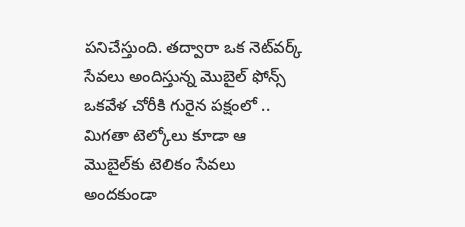పనిచేస్తుంది. తద్వారా ఒక నెట్‌వర్క్‌ సేవలు అందిస్తున్న మొబైల్‌ ఫోన్స్‌ ఒకవేళ చోరీకి గురైన పక్షంలో .. మిగతా టెల్కోలు కూడా ఆ మొబైల్‌కు టెలికం సేవలు అందకుండా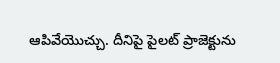ఆపివేయొచ్చు. దీనిపై పైలట్‌ ప్రాజెక్టును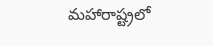మహారాష్ట్రలో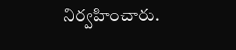నిర్వహించారు.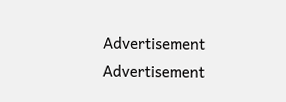Advertisement
Advertisement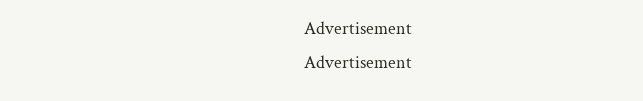Advertisement
Advertisement